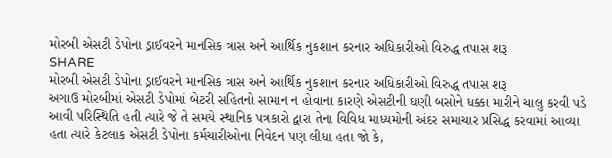મોરબી એસટી ડેપોના ડ્રાઈવરને માનસિક ત્રાસ અને આર્થિક નુકશાન કરનાર અધિકારીઓ વિરુદ્ધ તપાસ શરૂ
SHARE
મોરબી એસટી ડેપોના ડ્રાઈવરને માનસિક ત્રાસ અને આર્થિક નુકશાન કરનાર અધિકારીઓ વિરુદ્ધ તપાસ શરૂ
અગાઉ મોરબીમાં એસટી ડેપોમાં બેટરી સહિતનો સામાન ન હોવાના કારણે એસટીની ઘણી બસોને ધક્કા મારીને ચાલુ કરવી પડે આવી પરિસ્થિતિ હતી ત્યારે જે તે સમયે સ્થાનિક પત્રકારો દ્વારા તેના વિવિધ માધ્યમોની અંદર સમાચાર પ્રસિદ્ધ કરવામાં આવ્યા હતા ત્યારે કેટલાક એસટી ડેપોના કર્મચારીઓના નિવેદન પણ લીધા હતા જો કે,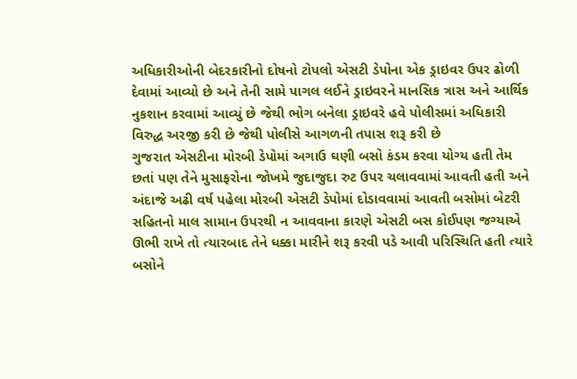અધિકારીઓની બેદરકારીનો દોષનો ટોપલો એસટી ડેપોના એક ડ્રાઇવર ઉપર ઢોળી દેવામાં આવ્યો છે અને તેની સામે પાગલ લઈને ડ્રાઇવરને માનસિક ત્રાસ અને આર્થિક નુકશાન કરવામાં આવ્યું છે જેથી ભોગ બનેલા ડ્રાઇવરે હવે પોલીસમાં અધિકારી વિરુદ્ધ અરજી કરી છે જેથી પોલીસે આગળની તપાસ શરૂ કરી છે
ગુજરાત એસટીના મોરબી ડેપોમાં અગાઉ ઘણી બસો કંડમ કરવા યોગ્ય હતી તેમ છતાં પણ તેને મુસાફરોના જોખમે જુદાજુદા રુટ ઉપર ચલાવવામાં આવતી હતી અને અંદાજે અઢી વર્ષ પહેલા મોરબી એસટી ડેપોમાં દોડાવવામાં આવતી બસોમાં બેટરી સહિતનો માલ સામાન ઉપરથી ન આવવાના કારણે એસટી બસ કોઈપણ જગ્યાએ ઊભી રાખે તો ત્યારબાદ તેને ધક્કા મારીને શરૂ કરવી પડે આવી પરિસ્થિતિ હતી ત્યારે બસોને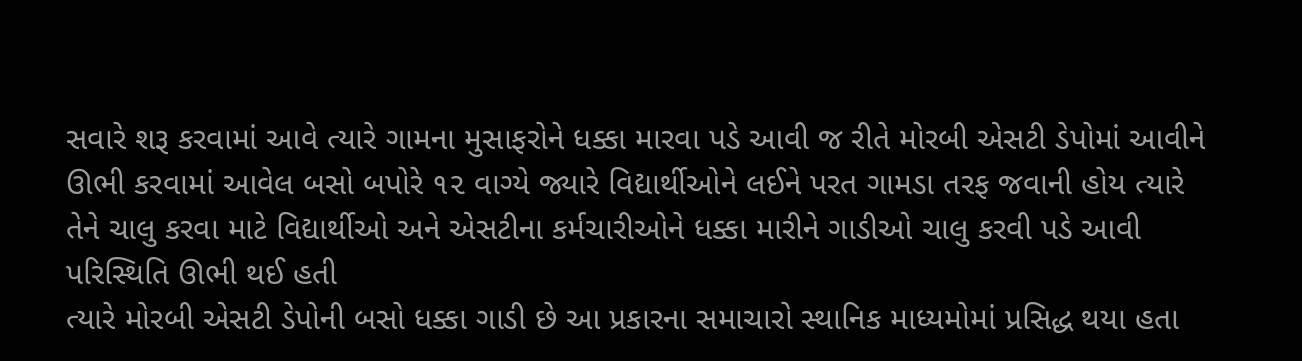સવારે શરૂ કરવામાં આવે ત્યારે ગામના મુસાફરોને ધક્કા મારવા પડે આવી જ રીતે મોરબી એસટી ડેપોમાં આવીને ઊભી કરવામાં આવેલ બસો બપોરે ૧૨ વાગ્યે જ્યારે વિદ્યાર્થીઓને લઈને પરત ગામડા તરફ જવાની હોય ત્યારે તેને ચાલુ કરવા માટે વિદ્યાર્થીઓ અને એસટીના કર્મચારીઓને ધક્કા મારીને ગાડીઓ ચાલુ કરવી પડે આવી પરિસ્થિતિ ઊભી થઈ હતી
ત્યારે મોરબી એસટી ડેપોની બસો ધક્કા ગાડી છે આ પ્રકારના સમાચારો સ્થાનિક માધ્યમોમાં પ્રસિદ્ધ થયા હતા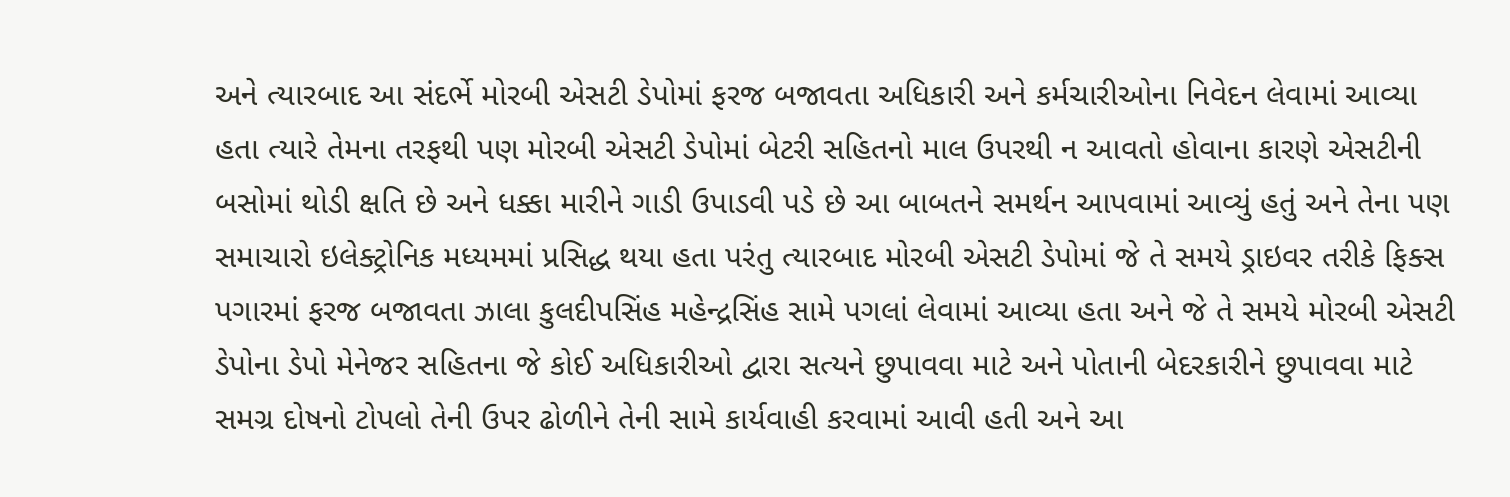અને ત્યારબાદ આ સંદર્ભે મોરબી એસટી ડેપોમાં ફરજ બજાવતા અધિકારી અને કર્મચારીઓના નિવેદન લેવામાં આવ્યા હતા ત્યારે તેમના તરફથી પણ મોરબી એસટી ડેપોમાં બેટરી સહિતનો માલ ઉપરથી ન આવતો હોવાના કારણે એસટીની બસોમાં થોડી ક્ષતિ છે અને ધક્કા મારીને ગાડી ઉપાડવી પડે છે આ બાબતને સમર્થન આપવામાં આવ્યું હતું અને તેના પણ સમાચારો ઇલેક્ટ્રોનિક મધ્યમમાં પ્રસિદ્ધ થયા હતા પરંતુ ત્યારબાદ મોરબી એસટી ડેપોમાં જે તે સમયે ડ્રાઇવર તરીકે ફિક્સ પગારમાં ફરજ બજાવતા ઝાલા કુલદીપસિંહ મહેન્દ્રસિંહ સામે પગલાં લેવામાં આવ્યા હતા અને જે તે સમયે મોરબી એસટી ડેપોના ડેપો મેનેજર સહિતના જે કોઈ અધિકારીઓ દ્વારા સત્યને છુપાવવા માટે અને પોતાની બેદરકારીને છુપાવવા માટે સમગ્ર દોષનો ટોપલો તેની ઉપર ઢોળીને તેની સામે કાર્યવાહી કરવામાં આવી હતી અને આ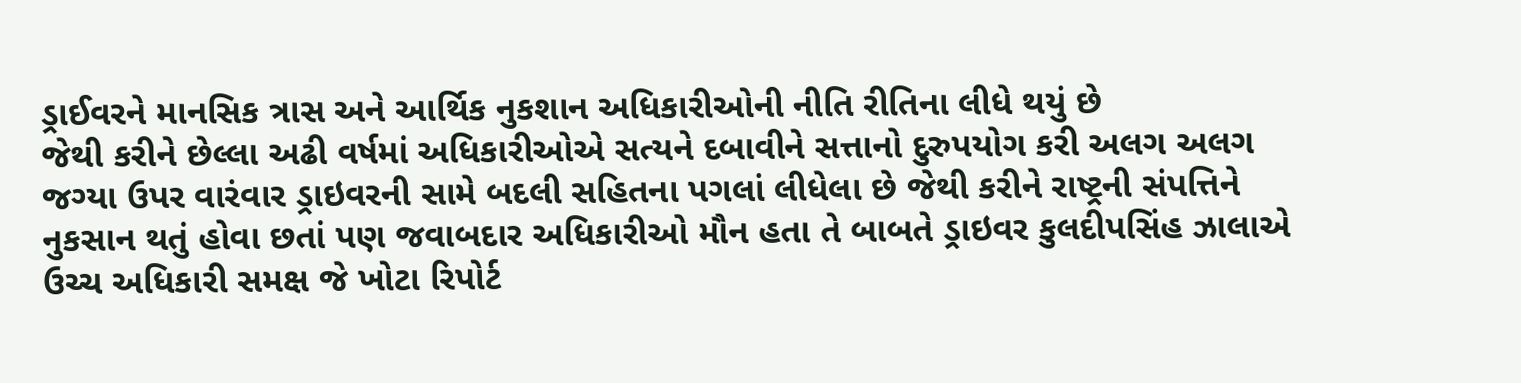ડ્રાઈવરને માનસિક ત્રાસ અને આર્થિક નુકશાન અધિકારીઓની નીતિ રીતિના લીધે થયું છે
જેથી કરીને છેલ્લા અઢી વર્ષમાં અધિકારીઓએ સત્યને દબાવીને સત્તાનો દુરુપયોગ કરી અલગ અલગ જગ્યા ઉપર વારંવાર ડ્રાઇવરની સામે બદલી સહિતના પગલાં લીધેલા છે જેથી કરીને રાષ્ટ્રની સંપત્તિને નુકસાન થતું હોવા છતાં પણ જવાબદાર અધિકારીઓ મૌન હતા તે બાબતે ડ્રાઇવર કુલદીપસિંહ ઝાલાએ ઉચ્ચ અધિકારી સમક્ષ જે ખોટા રિપોર્ટ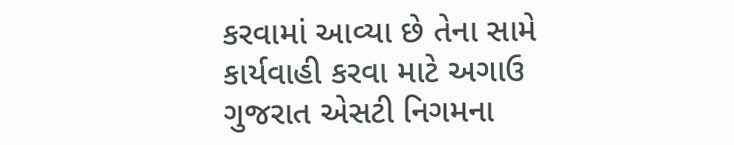કરવામાં આવ્યા છે તેના સામે કાર્યવાહી કરવા માટે અગાઉ ગુજરાત એસટી નિગમના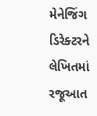મેનેજિંગ ડિરેક્ટરને લેખિતમાં રજૂઆત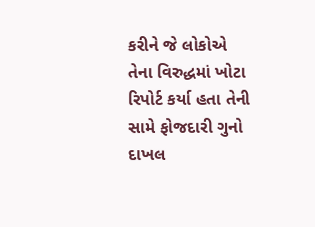કરીને જે લોકોએ તેના વિરુદ્ધમાં ખોટા રિપોર્ટ કર્યા હતા તેની સામે ફોજદારી ગુનો દાખલ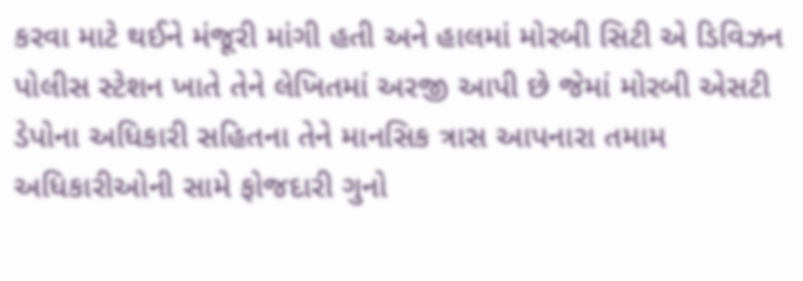કરવા માટે થઈને મંજૂરી માંગી હતી અને હાલમાં મોરબી સિટી એ ડિવિઝન પોલીસ સ્ટેશન ખાતે તેને લેખિતમાં અરજી આપી છે જેમાં મોરબી એસટી ડેપોના અધિકારી સહિતના તેને માનસિક ત્રાસ આપનારા તમામ અધિકારીઓની સામે ફોજદારી ગુનો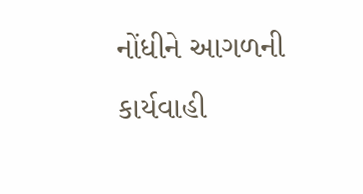નોંધીને આગળની કાર્યવાહી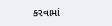કરવામાં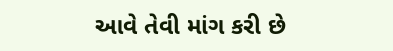આવે તેવી માંગ કરી છે